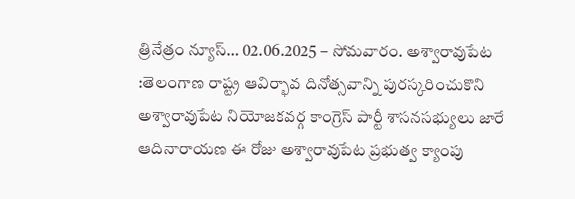త్రినేత్రం న్యూస్… 02.06.2025 – సోమవారం. అశ్వారావుపేట :తెలంగాణ రాష్ట్ర ఆవిర్భావ దినోత్సవాన్ని పురస్కరించుకొని అశ్వారావుపేట నియోజకవర్గ కాంగ్రెస్ పార్టీ శాసనసభ్యులు జారే ఆదినారాయణ ఈ రోజు అశ్వారావుపేట ప్రభుత్వ క్యాంపు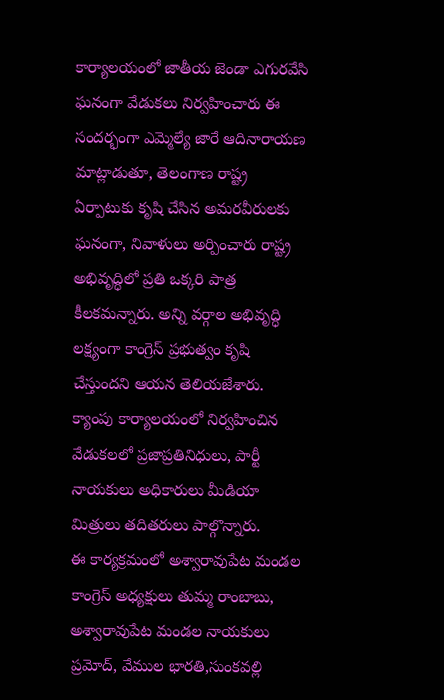కార్యాలయంలో జాతీయ జెండా ఎగురవేసి ఘనంగా వేడుకలు నిర్వహించారు ఈ సందర్భంగా ఎమ్మెల్యే జారే ఆదినారాయణ మాట్లాడుతూ, తెలంగాణ రాష్ట్ర ఏర్పాటుకు కృషి చేసిన అమరవీరులకు ఘనంగా, నివాళులు అర్పించారు రాష్ట్ర అభివృద్ధిలో ప్రతి ఒక్కరి పాత్ర కీలకమన్నారు. అన్ని వర్గాల అభివృద్ధి లక్ష్యంగా కాంగ్రెస్ ప్రభుత్వం కృషి చేస్తుందని ఆయన తెలియజేశారు.
క్యాంపు కార్యాలయంలో నిర్వహించిన వేడుకలలో ప్రజాప్రతినిధులు, పార్టీ నాయకులు అధికారులు మీడియా మిత్రులు తదితరులు పాల్గొన్నారు.
ఈ కార్యక్రమంలో అశ్వారావుపేట మండల కాంగ్రెస్ అధ్యక్షులు తుమ్మ రాంబాబు, అశ్వారావుపేట మండల నాయకులు ప్రమోద్, వేముల భారతి,సుంకవల్లి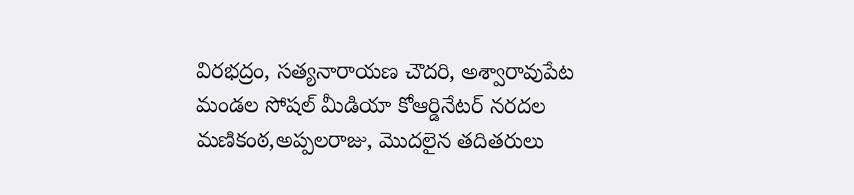విరభద్రం, సత్యనారాయణ చౌదరి, అశ్వారావుపేట మండల సోషల్ మీడియా కోఆర్డినేటర్ నరదల మణికంఠ,అప్పలరాజు, మొదలైన తదితరులు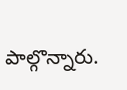పాల్గొన్నారు.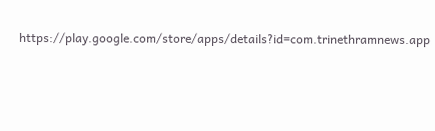https://play.google.com/store/apps/details?id=com.trinethramnews.app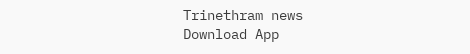Trinethram news
Download App